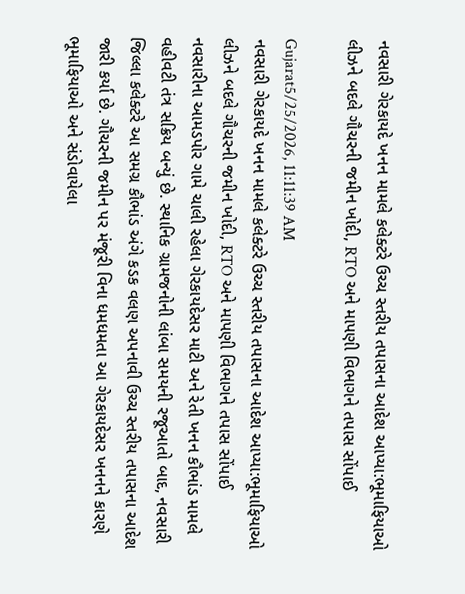નવસારી ગેરકાયદે ખનન મામલે કલેક્ટરે ઉચ્ચ સ્તરીય તપાસના આદેશ આપ્યા:ભૂમાફિયાઓ લીઝને બદલે ગૌચરની જમીન ખોદી, RTO અને માપણી વિભાગને તપાસ સોંપાઈ

Gujarat5/25/2026, 11:11:39 AM
નવસારી ગેરકાયદે ખનન મામલે કલેક્ટરે ઉચ્ચ સ્તરીય તપાસના આદેશ આપ્યા:ભૂમાફિયાઓ લીઝને બદલે ગૌચરની જમીન ખોદી, RTO અને માપણી વિભાગને તપાસ સોંપાઈ
નવસારીના આમડપોર ગામે ચાલી રહેલા ગેરકાયદેસર માટી અને રેતી ખનન કૌભાંડ મામલે વહીવટી તંત્ર સક્રિય બન્યું છે. સ્થાનિક ગ્રામજનોની લાંબા સમયની રજૂઆતો બાદ, નવસારી જિલ્લા કલેક્ટરે આ સમગ્ર કૌભાંડ અંગે કડક વલણ અપનાવી ઉચ્ચ સ્તરીય તપાસના આદેશ જારી કર્યા છે. ગૌચરની જમીન પર મંજૂરી વિના ધમધમતા આ ગેરકાયદેસર ખનનને કારણે ભૂમાફિયાઓ અને સંડોવાયેલા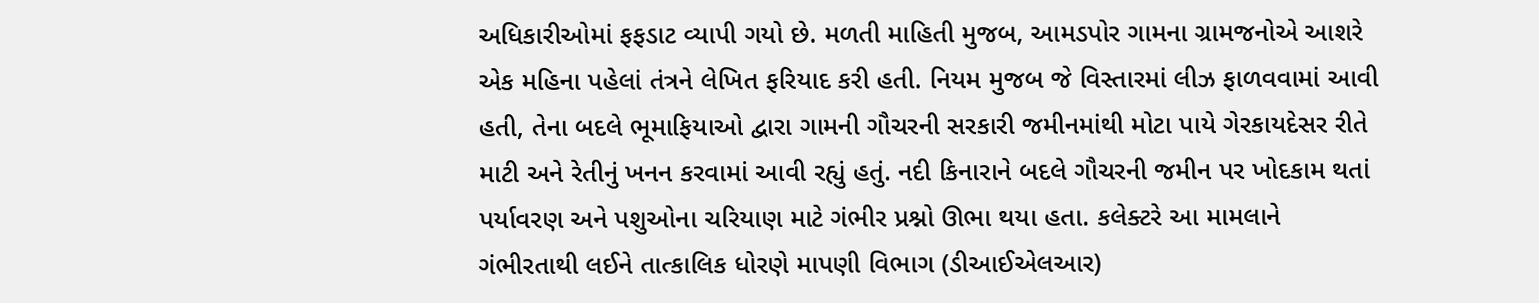અધિકારીઓમાં ફફડાટ વ્યાપી ગયો છે. મળતી માહિતી મુજબ, આમડપોર ગામના ગ્રામજનોએ આશરે એક મહિના પહેલાં તંત્રને લેખિત ફરિયાદ કરી હતી. નિયમ મુજબ જે વિસ્તારમાં લીઝ ફાળવવામાં આવી હતી, તેના બદલે ભૂમાફિયાઓ દ્વારા ગામની ગૌચરની સરકારી જમીનમાંથી મોટા પાયે ગેરકાયદેસર રીતે માટી અને રેતીનું ખનન કરવામાં આવી રહ્યું હતું. નદી કિનારાને બદલે ગૌચરની જમીન પર ખોદકામ થતાં પર્યાવરણ અને પશુઓના ચરિયાણ માટે ગંભીર પ્રશ્નો ઊભા થયા હતા. કલેક્ટરે આ મામલાને ગંભીરતાથી લઈને તાત્કાલિક ધોરણે માપણી વિભાગ (ડીઆઈએલઆર)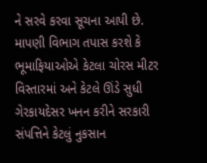ને સરવે કરવા સૂચના આપી છે. માપણી વિભાગ તપાસ કરશે કે ભૂમાફિયાઓએ કેટલા ચોરસ મીટર વિસ્તારમાં અને કેટલે ઊંડે સુધી ગેરકાયદેસર ખનન કરીને સરકારી સંપત્તિને કેટલું નુકસાન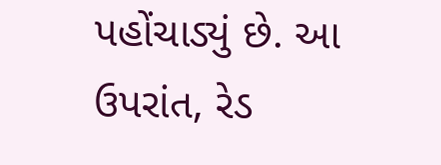પહોંચાડ્યું છે. આ ઉપરાંત, રેડ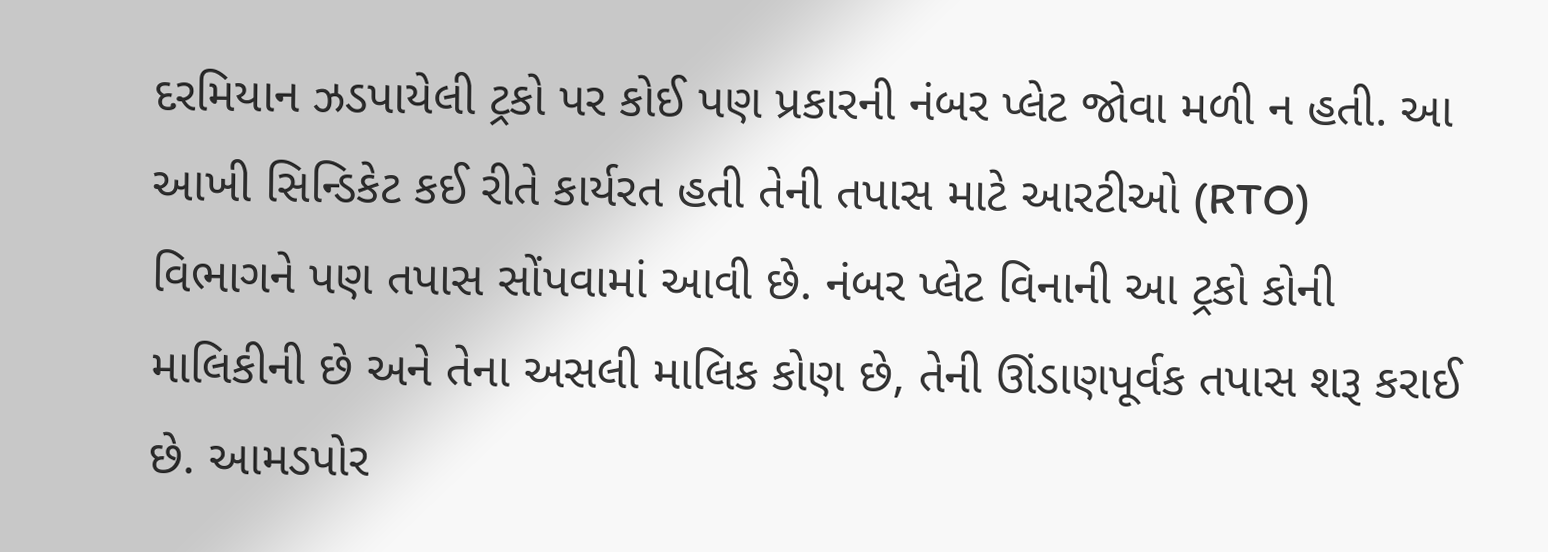દરમિયાન ઝડપાયેલી ટ્રકો પર કોઈ પણ પ્રકારની નંબર પ્લેટ જોવા મળી ન હતી. આ આખી સિન્ડિકેટ કઈ રીતે કાર્યરત હતી તેની તપાસ માટે આરટીઓ (RTO) વિભાગને પણ તપાસ સોંપવામાં આવી છે. નંબર પ્લેટ વિનાની આ ટ્રકો કોની માલિકીની છે અને તેના અસલી માલિક કોણ છે, તેની ઊંડાણપૂર્વક તપાસ શરૂ કરાઈ છે. આમડપોર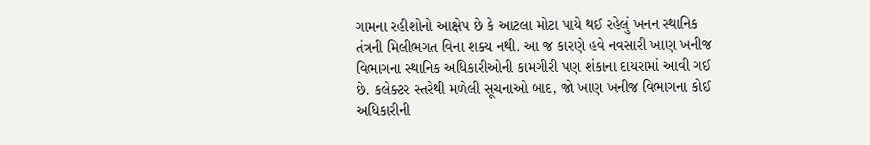ગામના રહીશોનો આક્ષેપ છે કે આટલા મોટા પાયે થઈ રહેલું ખનન સ્થાનિક તંત્રની મિલીભગત વિના શક્ય નથી. આ જ કારણે હવે નવસારી ખાણ ખનીજ વિભાગના સ્થાનિક અધિકારીઓની કામગીરી પણ શંકાના દાયરામાં આવી ગઈ છે. કલેક્ટર સ્તરેથી મળેલી સૂચનાઓ બાદ, જો ખાણ ખનીજ વિભાગના કોઈ અધિકારીની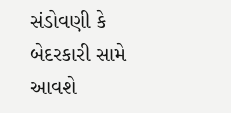સંડોવણી કે બેદરકારી સામે આવશે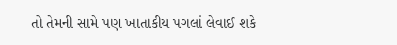તો તેમની સામે પણ ખાતાકીય પગલાં લેવાઈ શકે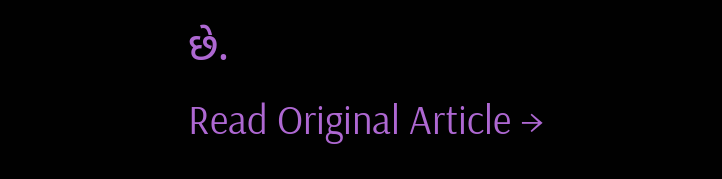છે.
Read Original Article →